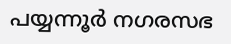പയ്യന്നൂർ നഗരസഭ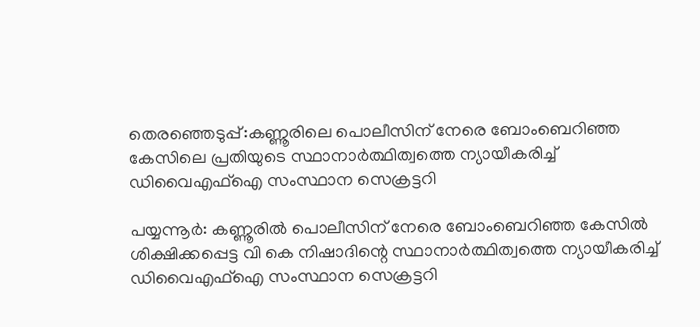തെരഞ്ഞെടുപ്പ്:കണ്ണൂരിലെ പൊലീസിന് നേരെ ബോംബെറിഞ്ഞ കേസിലെ പ്രതിയുടെ സ്ഥാനാർത്ഥിത്വത്തെ ന്യായീകരിച്ച് ഡിവൈഎഫ്ഐ സംസ്ഥാന സെക്രട്ടറി

പയ്യന്നൂർ: കണ്ണൂരില്‍ പൊലീസിന് നേരെ ബോംബെറിഞ്ഞ കേസില്‍ ശിക്ഷിക്കപ്പെട്ട വി കെ നിഷാദിന്റെ സ്ഥാനാർത്ഥിത്വത്തെ ന്യായീകരിച്ച്‌ ഡിവൈഎഫ്‌ഐ സംസ്ഥാന സെക്രട്ടറി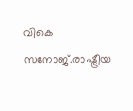വികെ സനോജ്.രാഷ്ട്രീയ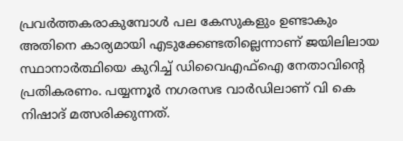പ്രവർത്തകരാകുമ്പോൾ പല കേസുകളും ഉണ്ടാകും അതിനെ കാര്യമായി എടുക്കേണ്ടതില്ലെന്നാണ് ജയിലിലായ സ്ഥാനാർത്ഥിയെ കുറിച്ച്‌ ഡിവൈഎഫ്‌ഐ നേതാവിന്റെ പ്രതികരണം. പയ്യന്നൂർ നഗരസഭ വാർഡിലാണ് വി കെ നിഷാദ് മത്സരിക്കുന്നത്.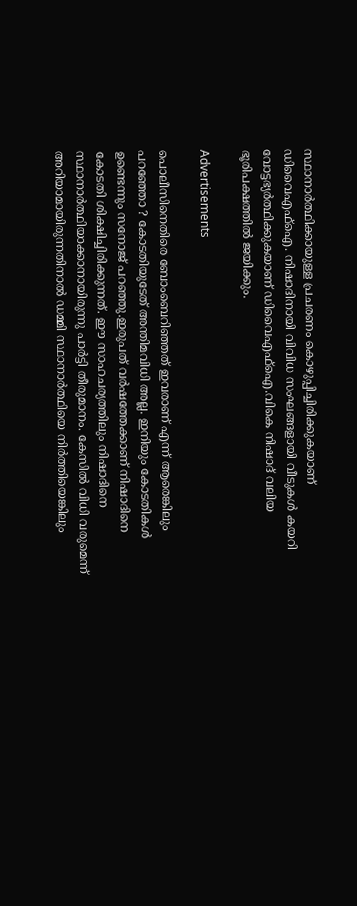സ്ഥാനാർത്ഥിക്കായുള്ള പ്രചരണം കൊഴുപ്പിച്ചിരിക്കുകയാണ് ഡിവൈഎഫ്‌ഐ. നിഷാദിനായി വിവിധ സംഘങ്ങളായി വീടുകള്‍ കയറി വോട്ടഭ്യർത്ഥിക്കുകയാണ് ഡിവൈഎഫ്‌ഐ.വികെ നിഷാദ് വലിയ ഭൂരിപക്ഷത്തില്‍ ജയിക്കും.

Advertisements

പൊലീസിനെതിരെ ബോംബെറിഞ്ഞത് ഇവരാണ് എന്ന് ആരെങ്കിലും പറഞ്ഞോ ? കോടതിയുടേത് അന്തിമവിധി അല്ല. ഇനിയും കോടതികള്‍ ഉണ്ടെന്നും സനോജ് പറഞ്ഞു.ഇരുപത് വർഷത്തേക്കാണ് നിഷാദിനെ കോടതി ശിക്ഷിച്ചിരിക്കുന്നത്. ഈ സാഹചര്യത്തിലും നിഷാദിനെ സ്ഥാനാർത്ഥിയാക്കാനായിരുന്നു പാർട്ടി തീരുമാനം. കേസില്‍ വിധി വരുമെന്ന് അറിയാമായിരുന്നതിനാല്‍ ഡമ്മി സ്ഥാനാർത്ഥിയെ നിർത്തിയെങ്കിലും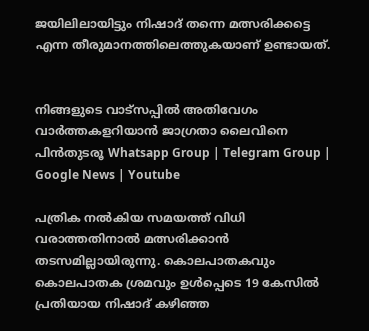ജയിലിലായിട്ടും നിഷാദ് തന്നെ മത്സരിക്കട്ടെ എന്ന തീരുമാനത്തിലെത്തുകയാണ് ഉണ്ടായത്.


നിങ്ങളുടെ വാട്സപ്പിൽ അതിവേഗം വാർത്തകളറിയാൻ ജാഗ്രതാ ലൈവിനെ പിൻതുടരൂ Whatsapp Group | Telegram Group | Google News | Youtube

പത്രിക നല്‍കിയ സമയത്ത് വിധി വരാത്തതിനാല്‍ മത്സരിക്കാൻ തടസമില്ലായിരുന്നു. കൊലപാതകവും കൊലപാതക ശ്രമവും ഉള്‍പ്പെടെ 19 കേസില്‍ പ്രതിയായ നിഷാദ് കഴിഞ്ഞ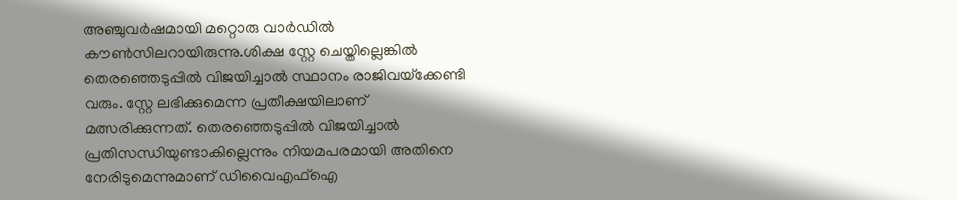അഞ്ചുവർഷമായി മറ്റൊരു വാർഡില്‍ കൗണ്‍സിലറായിരുന്നു.ശിക്ഷ സ്റ്റേ ചെയ്തില്ലെങ്കില്‍ തെരഞ്ഞെടുപ്പില്‍ വിജയിച്ചാല്‍ സ്ഥാനം രാജിവയ്‌ക്കേണ്ടി വരും. സ്റ്റേ ലഭിക്കുമെന്ന പ്രതീക്ഷയിലാണ് മത്സരിക്കുന്നത്. തെരഞ്ഞെടുപ്പില്‍ വിജയിച്ചാല്‍ പ്രതിസന്ധിയുണ്ടാകില്ലെന്നും നിയമപരമായി അതിനെ നേരിടുമെന്നുമാണ് ഡിവൈഎഫ്‌ഐ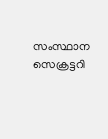സംസ്ഥാന സെക്രട്ടറി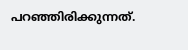പറഞ്ഞിരിക്കുന്നത്.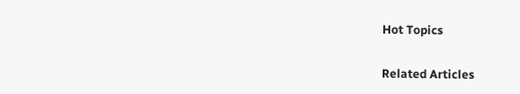Hot Topics

Related Articles